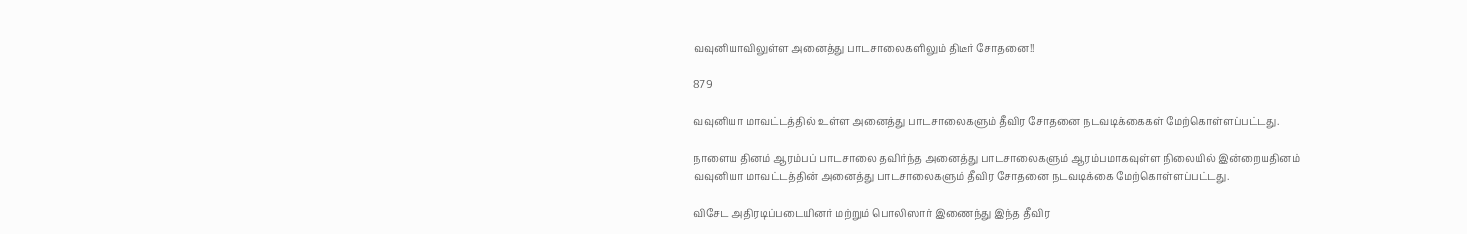வவுனியாவிலுள்ள அனைத்து பாடசாலைகளிலும் திடீர் சோதனை!!

879

வவுனியா மாவட்டத்தில் உள்ள அனைத்து பாடசாலைகளும் தீவிர சோதனை நடவடிக்கைகள் மேற்கொள்ளப்பட்டது.

நாளைய தினம் ஆரம்பப் பாடசாலை தவிர்ந்த அனைத்து பாடசாலைகளும் ஆரம்பமாகவுள்ள நிலையில் இன்றையதினம் வவுனியா மாவட்டத்தின் அனைத்து பாடசாலைகளும் தீவிர சோதனை நடவடிக்கை மேற்கொள்ளப்பட்டது.

விசேட அதிரடிப்படையினர் மற்றும் பொலிஸார் இணைந்து இந்த தீவிர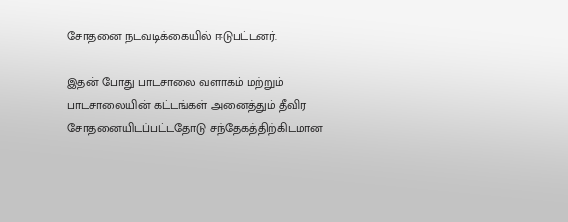சோதனை நடவடிக்கையில் ஈடுபட்டனர்.

இதன் போது பாடசாலை வளாகம் மற்றும் பாடசாலையின் கட்டங்கள் அனைத்தும் தீவிர சோதனையிடப்பட்டதோடு சந்தேகத்திற்கிடமான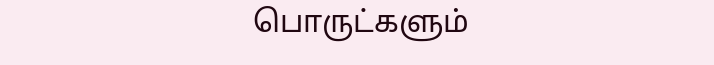பொருட்களும்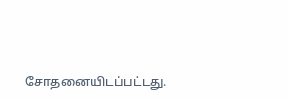சோதனையிடப்பட்டது.